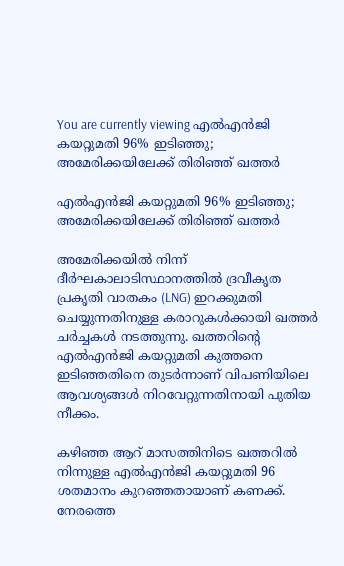You are currently viewing എൽഎൻജി കയറ്റുമതി 96% ഇടിഞ്ഞു; അമേരിക്കയിലേക്ക് തിരിഞ്ഞ് ഖത്തർ

എൽഎൻജി കയറ്റുമതി 96% ഇടിഞ്ഞു; അമേരിക്കയിലേക്ക് തിരിഞ്ഞ് ഖത്തർ

അമേരിക്കയിൽ നിന്ന് ദീർഘകാലാടിസ്ഥാനത്തിൽ ദ്രവീകൃത പ്രകൃതി വാതകം (LNG) ഇറക്കുമതി ചെയ്യുന്നതിനുള്ള കരാറുകൾക്കായി ഖത്തർ ചർച്ചകൾ നടത്തുന്നു. ഖത്തറിന്റെ എൽഎൻജി കയറ്റുമതി കുത്തനെ ഇടിഞ്ഞതിനെ തുടർന്നാണ് വിപണിയിലെ ആവശ്യങ്ങൾ നിറവേറ്റുന്നതിനായി പുതിയ നീക്കം.

കഴിഞ്ഞ ആറ് മാസത്തിനിടെ ഖത്തറിൽ നിന്നുള്ള എൽഎൻജി കയറ്റുമതി 96 ശതമാനം കുറഞ്ഞതായാണ് കണക്ക്. നേരത്തെ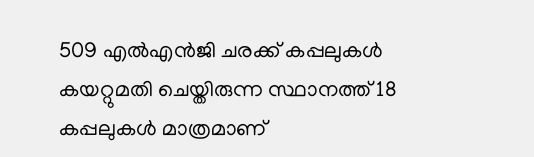509 എൽഎൻജി ചരക്ക് കപ്പലുകൾ കയറ്റുമതി ചെയ്തിരുന്ന സ്ഥാനത്ത് 18 കപ്പലുകൾ മാത്രമാണ്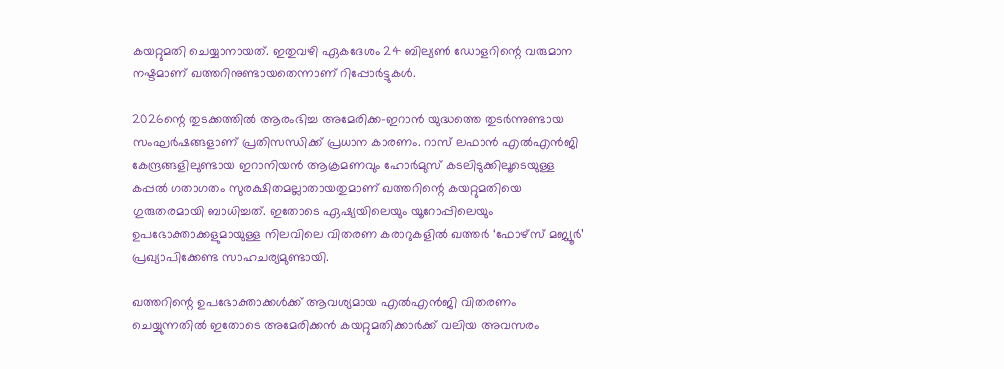കയറ്റുമതി ചെയ്യാനായത്. ഇതുവഴി ഏകദേശം 24 ബില്യൺ ഡോളറിന്റെ വരുമാന നഷ്ടമാണ് ഖത്തറിനുണ്ടായതെന്നാണ് റിപ്പോർട്ടുകൾ.

2026ന്റെ തുടക്കത്തിൽ ആരംഭിച്ച അമേരിക്ക–ഇറാൻ യുദ്ധത്തെ തുടർന്നുണ്ടായ സംഘർഷങ്ങളാണ് പ്രതിസന്ധിക്ക് പ്രധാന കാരണം. റാസ് ലഫാൻ എൽഎൻജി കേന്ദ്രങ്ങളിലുണ്ടായ ഇറാനിയൻ ആക്രമണവും ഹോർമുസ് കടലിടുക്കിലൂടെയുള്ള കപ്പൽ ഗതാഗതം സുരക്ഷിതമല്ലാതായതുമാണ് ഖത്തറിന്റെ കയറ്റുമതിയെ ഗുരുതരമായി ബാധിച്ചത്. ഇതോടെ ഏഷ്യയിലെയും യൂറോപ്പിലെയും ഉപഭോക്താക്കളുമായുള്ള നിലവിലെ വിതരണ കരാറുകളിൽ ഖത്തർ ‘ഫോഴ്‌സ് മജ്യൂർ’ പ്രഖ്യാപിക്കേണ്ട സാഹചര്യമുണ്ടായി.

ഖത്തറിന്റെ ഉപഭോക്താക്കൾക്ക് ആവശ്യമായ എൽഎൻജി വിതരണം ചെയ്യുന്നതിൽ ഇതോടെ അമേരിക്കൻ കയറ്റുമതിക്കാർക്ക് വലിയ അവസരം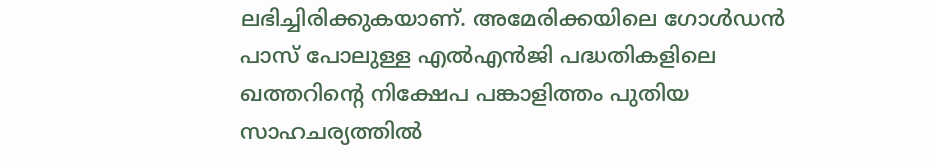ലഭിച്ചിരിക്കുകയാണ്. അമേരിക്കയിലെ ഗോൾഡൻ പാസ് പോലുള്ള എൽഎൻജി പദ്ധതികളിലെ ഖത്തറിന്റെ നിക്ഷേപ പങ്കാളിത്തം പുതിയ സാഹചര്യത്തിൽ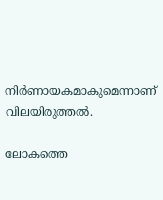നിർണായകമാകുമെന്നാണ് വിലയിരുത്തൽ.

ലോകത്തെ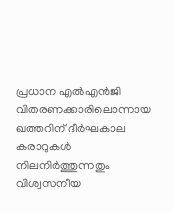പ്രധാന എൽഎൻജി വിതരണക്കാരിലൊന്നായ ഖത്തറിന് ദീർഘകാല കരാറുകൾ നിലനിർത്തുന്നതും വിശ്വസനീയ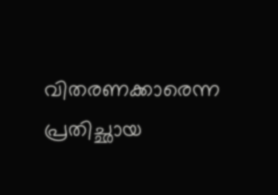വിതരണക്കാരെന്ന പ്രതിച്ഛായ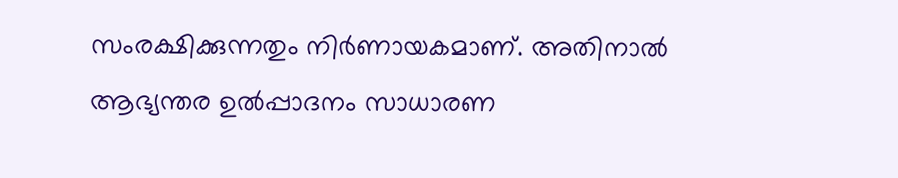സംരക്ഷിക്കുന്നതും നിർണായകമാണ്. അതിനാൽ ആഭ്യന്തര ഉൽപ്പാദനം സാധാരണ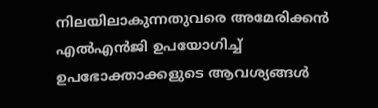നിലയിലാകുന്നതുവരെ അമേരിക്കൻ എൽഎൻജി ഉപയോഗിച്ച് ഉപഭോക്താക്കളുടെ ആവശ്യങ്ങൾ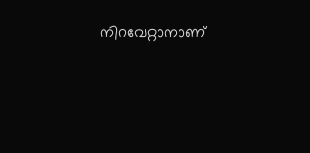നിറവേറ്റാനാണ്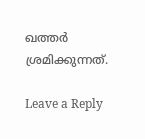ഖത്തർ ശ്രമിക്കുന്നത്.

Leave a Reply